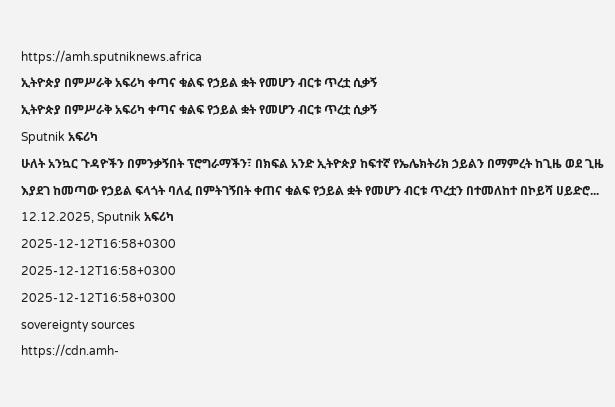https://amh.sputniknews.africa
ኢትዮጵያ በምሥራቅ አፍሪካ ቀጣና ቁልፍ የኃይል ቋት የመሆን ብርቱ ጥረቷ ሲቃኝ
ኢትዮጵያ በምሥራቅ አፍሪካ ቀጣና ቁልፍ የኃይል ቋት የመሆን ብርቱ ጥረቷ ሲቃኝ
Sputnik አፍሪካ
ሁለት አንኳር ጉዳዮችን በምንቃኝበት ፕሮግራማችን፣ በክፍል አንድ ኢትዮጵያ ከፍተኛ የኤሌክትሪክ ኃይልን በማምረት ከጊዜ ወደ ጊዜ እያደገ ከመጣው የኃይል ፍላጎት ባለፈ በምትገኝበት ቀጠና ቁልፍ የኃይል ቋት የመሆን ብርቱ ጥረቷን በተመለከተ በኮይሻ ሀይድሮ... 12.12.2025, Sputnik አፍሪካ
2025-12-12T16:58+0300
2025-12-12T16:58+0300
2025-12-12T16:58+0300
sovereignty sources
https://cdn.amh-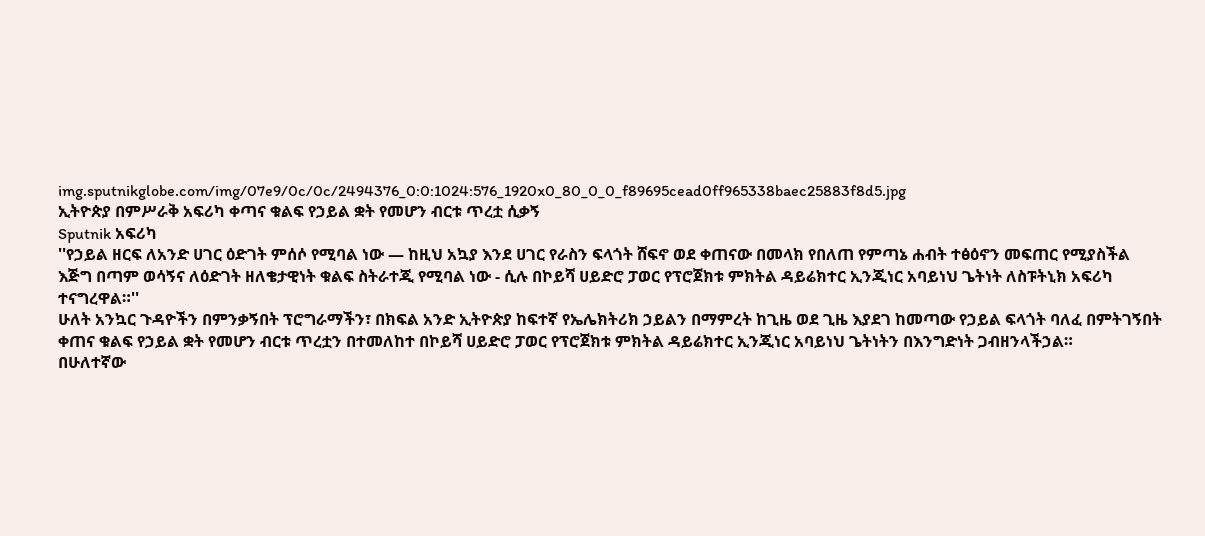img.sputnikglobe.com/img/07e9/0c/0c/2494376_0:0:1024:576_1920x0_80_0_0_f89695cead0ff965338baec25883f8d5.jpg
ኢትዮጵያ በምሥራቅ አፍሪካ ቀጣና ቁልፍ የኃይል ቋት የመሆን ብርቱ ጥረቷ ሲቃኝ
Sputnik አፍሪካ
''የኃይል ዘርፍ ለአንድ ሀገር ዕድገት ምሰሶ የሚባል ነው — ከዚህ አኳያ እንደ ሀገር የራስን ፍላጎት ሸፍኖ ወደ ቀጠናው በመላክ የበለጠ የምጣኔ ሐብት ተፅዕኖን መፍጠር የሚያስችል እጅግ በጣም ወሳኝና ለዕድገት ዘለቄታዊነት ቁልፍ ስትራተጂ የሚባል ነው - ሲሉ በኮይሻ ሀይድሮ ፓወር የፕሮጀክቱ ምክትል ዳይሬክተር ኢንጂነር አባይነህ ጌትነት ለስፑትኒክ አፍሪካ ተናግረዋል።''
ሁለት አንኳር ጉዳዮችን በምንቃኝበት ፕሮግራማችን፣ በክፍል አንድ ኢትዮጵያ ከፍተኛ የኤሌክትሪክ ኃይልን በማምረት ከጊዜ ወደ ጊዜ እያደገ ከመጣው የኃይል ፍላጎት ባለፈ በምትገኝበት ቀጠና ቁልፍ የኃይል ቋት የመሆን ብርቱ ጥረቷን በተመለከተ በኮይሻ ሀይድሮ ፓወር የፕሮጀክቱ ምክትል ዳይሬክተር ኢንጂነር አባይነህ ጌትነትን በእንግድነት ጋብዘንላችኃል።
በሁለተኛው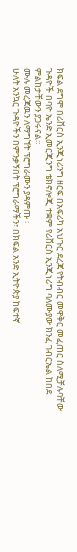ክፍል ደግሞ በሪቨርስ ኢንጂነሪንግ ዘርፍ በአፍሪካ አህጉር ደረጃ የትብብር መዋቅር መፈጠር ስለሚቻሉባቸው ጉዳዮች በባዮ ኤንድ ኢመርጂንግ ቴክኖሎጂ ተቋም የሪቨርስ ኢንጂነሪግ ባለሙያው ክንፈ ገብርኤል ከበደ ምልከታቸውን ያጋሩናል።
ሙሉ መረጃዉን ለማግኘት ፕሮግራሙን ያዳምጡ ፡
ሁለት አንኳር ጉዳዮችን በምንቃኝበት ፕሮግራማችን፣ በክፍል አንድ ኢትዮጵያ ከፍተኛ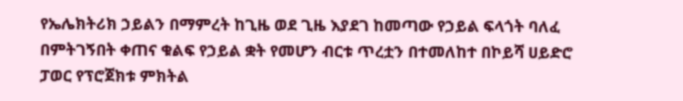የኤሌክትሪክ ኃይልን በማምረት ከጊዜ ወደ ጊዜ እያደገ ከመጣው የኃይል ፍላጎት ባለፈ በምትገኝበት ቀጠና ቁልፍ የኃይል ቋት የመሆን ብርቱ ጥረቷን በተመለከተ በኮይሻ ሀይድሮ ፓወር የፕሮጀክቱ ምክትል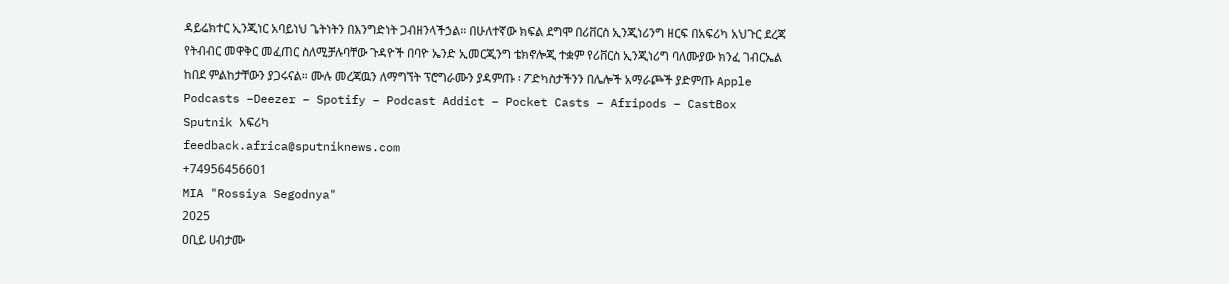ዳይሬክተር ኢንጂነር አባይነህ ጌትነትን በእንግድነት ጋብዘንላችኃል። በሁለተኛው ክፍል ደግሞ በሪቨርስ ኢንጂነሪንግ ዘርፍ በአፍሪካ አህጉር ደረጃ የትብብር መዋቅር መፈጠር ስለሚቻሉባቸው ጉዳዮች በባዮ ኤንድ ኢመርጂንግ ቴክኖሎጂ ተቋም የሪቨርስ ኢንጂነሪግ ባለሙያው ክንፈ ገብርኤል ከበደ ምልከታቸውን ያጋሩናል። ሙሉ መረጃዉን ለማግኘት ፕሮግራሙን ያዳምጡ ፡ ፖድካስታችንን በሌሎች አማራጮች ያድምጡ Apple Podcasts –Deezer – Spotify – Podcast Addict – Pocket Casts – Afripods – CastBox
Sputnik አፍሪካ
feedback.africa@sputniknews.com
+74956456601
MIA "Rossiya Segodnya"
2025
ዐቢይ ሀብታሙ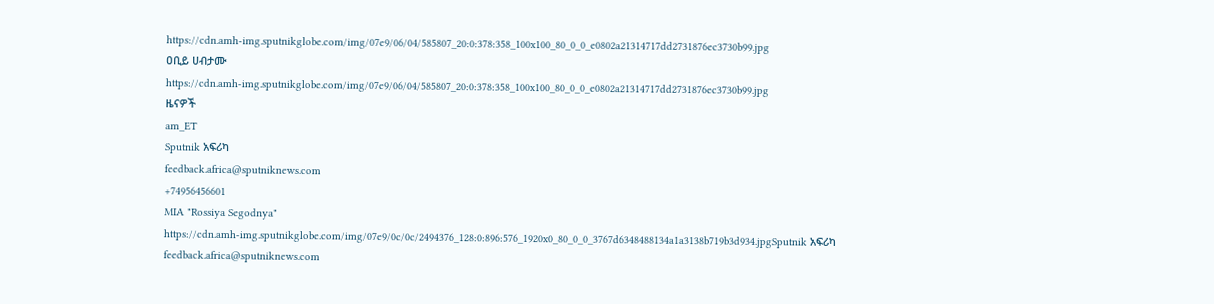https://cdn.amh-img.sputnikglobe.com/img/07e9/06/04/585807_20:0:378:358_100x100_80_0_0_e0802a21314717dd2731876ec3730b99.jpg
ዐቢይ ሀብታሙ
https://cdn.amh-img.sputnikglobe.com/img/07e9/06/04/585807_20:0:378:358_100x100_80_0_0_e0802a21314717dd2731876ec3730b99.jpg
ዜናዎች
am_ET
Sputnik አፍሪካ
feedback.africa@sputniknews.com
+74956456601
MIA "Rossiya Segodnya"
https://cdn.amh-img.sputnikglobe.com/img/07e9/0c/0c/2494376_128:0:896:576_1920x0_80_0_0_3767d6348488134a1a3138b719b3d934.jpgSputnik አፍሪካ
feedback.africa@sputniknews.com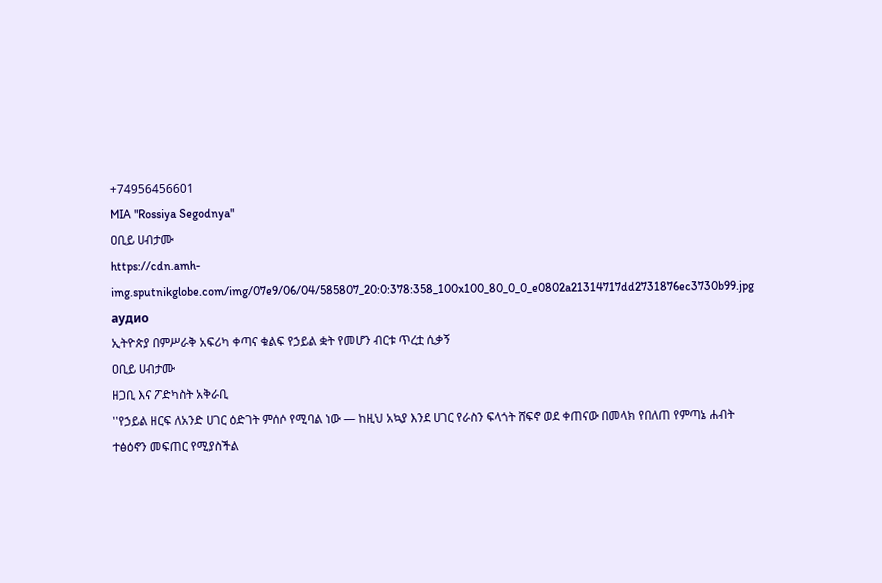+74956456601
MIA "Rossiya Segodnya"
ዐቢይ ሀብታሙ
https://cdn.amh-img.sputnikglobe.com/img/07e9/06/04/585807_20:0:378:358_100x100_80_0_0_e0802a21314717dd2731876ec3730b99.jpg
аудио
ኢትዮጵያ በምሥራቅ አፍሪካ ቀጣና ቁልፍ የኃይል ቋት የመሆን ብርቱ ጥረቷ ሲቃኝ
ዐቢይ ሀብታሙ
ዘጋቢ እና ፖድካስት አቅራቢ
''የኃይል ዘርፍ ለአንድ ሀገር ዕድገት ምሰሶ የሚባል ነው — ከዚህ አኳያ እንደ ሀገር የራስን ፍላጎት ሸፍኖ ወደ ቀጠናው በመላክ የበለጠ የምጣኔ ሐብት ተፅዕኖን መፍጠር የሚያስችል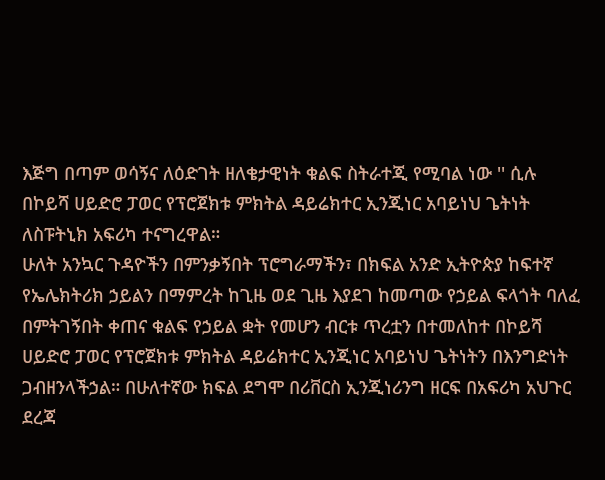እጅግ በጣም ወሳኝና ለዕድገት ዘለቄታዊነት ቁልፍ ስትራተጂ የሚባል ነው '' ሲሉ በኮይሻ ሀይድሮ ፓወር የፕሮጀክቱ ምክትል ዳይሬክተር ኢንጂነር አባይነህ ጌትነት ለስፑትኒክ አፍሪካ ተናግረዋል።
ሁለት አንኳር ጉዳዮችን በምንቃኝበት ፕሮግራማችን፣ በክፍል አንድ ኢትዮጵያ ከፍተኛ የኤሌክትሪክ ኃይልን በማምረት ከጊዜ ወደ ጊዜ እያደገ ከመጣው የኃይል ፍላጎት ባለፈ በምትገኝበት ቀጠና ቁልፍ የኃይል ቋት የመሆን ብርቱ ጥረቷን በተመለከተ በኮይሻ ሀይድሮ ፓወር የፕሮጀክቱ ምክትል ዳይሬክተር ኢንጂነር አባይነህ ጌትነትን በእንግድነት ጋብዘንላችኃል። በሁለተኛው ክፍል ደግሞ በሪቨርስ ኢንጂነሪንግ ዘርፍ በአፍሪካ አህጉር ደረጃ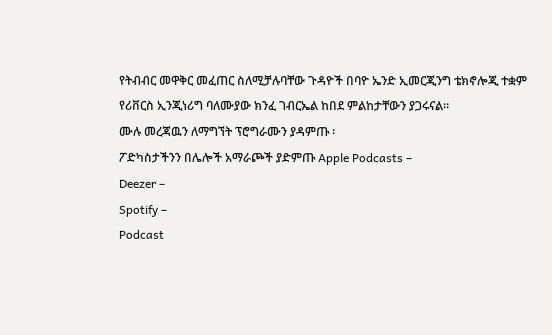የትብብር መዋቅር መፈጠር ስለሚቻሉባቸው ጉዳዮች በባዮ ኤንድ ኢመርጂንግ ቴክኖሎጂ ተቋም የሪቨርስ ኢንጂነሪግ ባለሙያው ክንፈ ገብርኤል ከበደ ምልከታቸውን ያጋሩናል።
ሙሉ መረጃዉን ለማግኘት ፕሮግራሙን ያዳምጡ ፡
ፖድካስታችንን በሌሎች አማራጮች ያድምጡ Apple Podcasts –
Deezer –
Spotify –
Podcast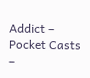Addict –
Pocket Casts –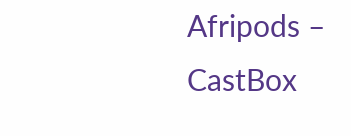Afripods –
CastBox